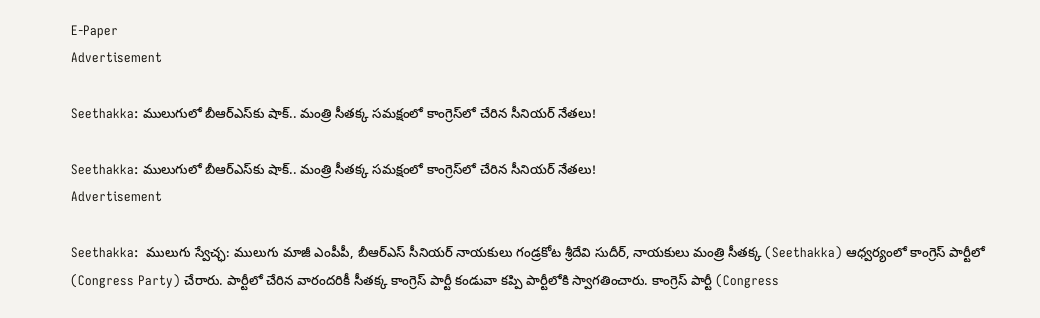E-Paper
Advertisement

Seethakka: ములుగులో బీఆర్ఎస్‌కు షాక్.. మంత్రి సీతక్క సమక్షంలో కాంగ్రెస్‌లో చేరిన సీనియర్ నేతలు!

Seethakka: ములుగులో బీఆర్ఎస్‌కు షాక్.. మంత్రి సీతక్క సమక్షంలో కాంగ్రెస్‌లో చేరిన సీనియర్ నేతలు!
Advertisement

Seethakka:  ములుగు స్వేచ్ఛ: ములుగు మాజీ ఎంపీపీ, బీఆర్ఎస్ సీనియర్ నాయకులు గండ్రకోట శ్రీదేవి సుదీర్, నాయకులు మంత్రి సీతక్క (Seethakka) ఆధ్వర్యంలో కాంగ్రెస్ పార్టీలో  (Congress Party) చేరారు. పార్టీలో చేరిన వారందరికీ సీతక్క కాంగ్రెస్ పార్టీ కండువా కప్పి పార్టీలోకి స్వాగతించారు. కాంగ్రెస్ పార్టీ (Congress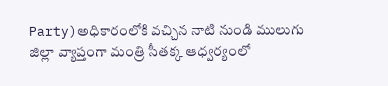Party)అధికారంలోకి వచ్చిన నాటి నుండి ములుగు జిల్లా వ్యాప్తంగా మంత్రి సీతక్క ఆధ్వర్యంలో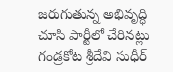జరుగుతున్న అభివృద్ధి చూసి పార్టీలో చేరినట్లు గండ్రకోట శ్రీదేవి సుధీర్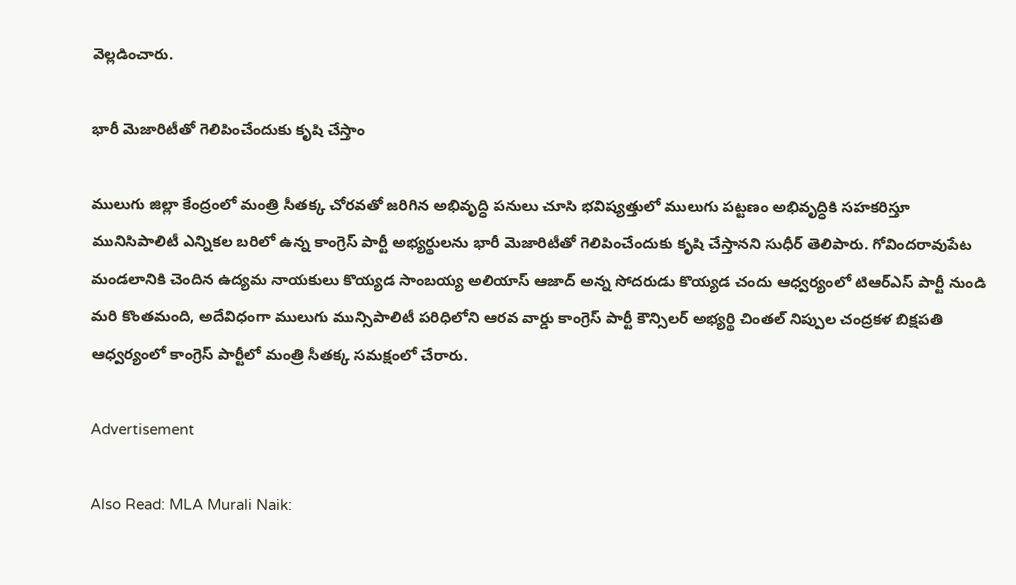వెల్లడించారు.

భారీ మెజారిటీతో గెలిపించేందుకు కృషి చేస్తాం

ములుగు జిల్లా కేంద్రంలో మంత్రి సీతక్క చోరవతో జరిగిన అభివృద్ధి పనులు చూసి భవిష్యత్తులో ములుగు పట్టణం అభివృద్ధికి సహకరిస్తూ మునిసిపాలిటీ ఎన్నికల బరిలో ఉన్న కాంగ్రెస్ పార్టీ అభ్యర్థులను భారీ మెజారిటీతో గెలిపించేందుకు కృషి చేస్తానని సుధీర్ తెలిపారు. గోవిందరావుపేట మండలానికి చెందిన ఉద్యమ నాయకులు కొయ్యడ సాంబయ్య అలియాస్ ఆజాద్ అన్న సోదరుడు కొయ్యడ చందు ఆధ్వర్యంలో టిఆర్ఎస్ పార్టీ నుండి మరి కొంతమంది, అదేవిధంగా ములుగు మున్సిపాలిటీ పరిధిలోని ఆరవ వార్డు కాంగ్రెస్ పార్టీ కౌన్సిలర్ అభ్యర్థి చింతల్ నిప్పుల చంద్రకళ బిక్షపతి ఆధ్వర్యంలో కాంగ్రెస్ పార్టీలో మంత్రి సీతక్క సమక్షంలో చేరారు.

Advertisement

Also Read: MLA Murali Naik: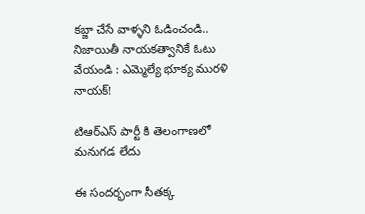కబ్జా చేసే వాళ్ళని ఓడించండి.. నిజాయితీ నాయకత్వానికే ఓటు వేయండి : ఎమ్మెల్యే భూక్య మురళి నాయక్!

టిఆర్ఎస్ పార్టీ కి తెలంగాణలో మనుగడ లేదు

ఈ సందర్భంగా సీతక్క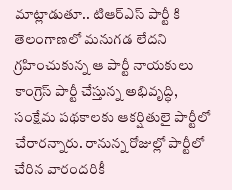మాట్లాడుతూ.. టిఆర్ఎస్ పార్టీ కి తెలంగాణలో మనుగడ లేదని గ్రహించుకున్న ఆ పార్టీ నాయకులు కాంగ్రెస్ పార్టీ చేస్తున్న అభివృద్ధి, సంక్షేమ పథకాలకు ఆకర్షితులై పార్టీలో చేరారన్నారు. రానున్న రోజుల్లో పార్టీలో చేరిన వారందరికీ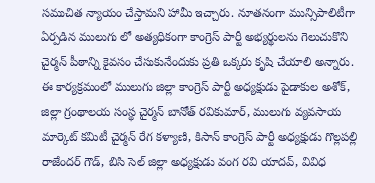సముచిత న్యాయం చేస్తామని హామీ ఇచ్చారు. నూతనంగా మున్సిపాలిటీగా ఏర్పడిన ములుగు లో అత్యధికంగా కాంగ్రెస్ పార్టీ అభ్యర్థులను గెలుచుకొని చైర్మన్ పీఠాన్ని కైవసం చేసుకునేందుకు ప్రతి ఒక్కరు కృషి చేయాలి అన్నారు. ఈ కార్యక్రమంలో ములుగు జిల్లా కాంగ్రెస్ పార్టీ అధ్యక్షుడు పైడాకుల అశోక్, జిల్లా గ్రంథాలయ సంస్థ చైర్మన్ బానోత్ రవికుమార్, ములుగు వ్యవసాయ మార్కెట్ కమిటీ చైర్మన్ రేగ కళ్యాణి, కిసాన్ కాంగ్రెస్ పార్టీ అధ్యక్షుడు గొల్లపల్లి రాజేందర్ గౌడ్, బిసి సెల్ జిల్లా అధ్యక్షుడు వంగ రవి యాదవ్, వివిధ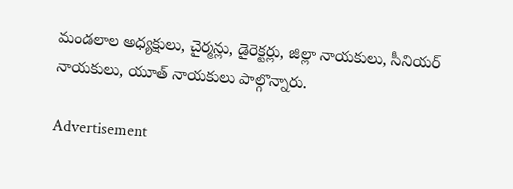మండలాల అధ్యక్షులు, చైర్మన్లు, డైరెక్టర్లు, జిల్లా నాయకులు, సీనియర్ నాయకులు, యూత్ నాయకులు పాల్గొన్నారు.

Advertisement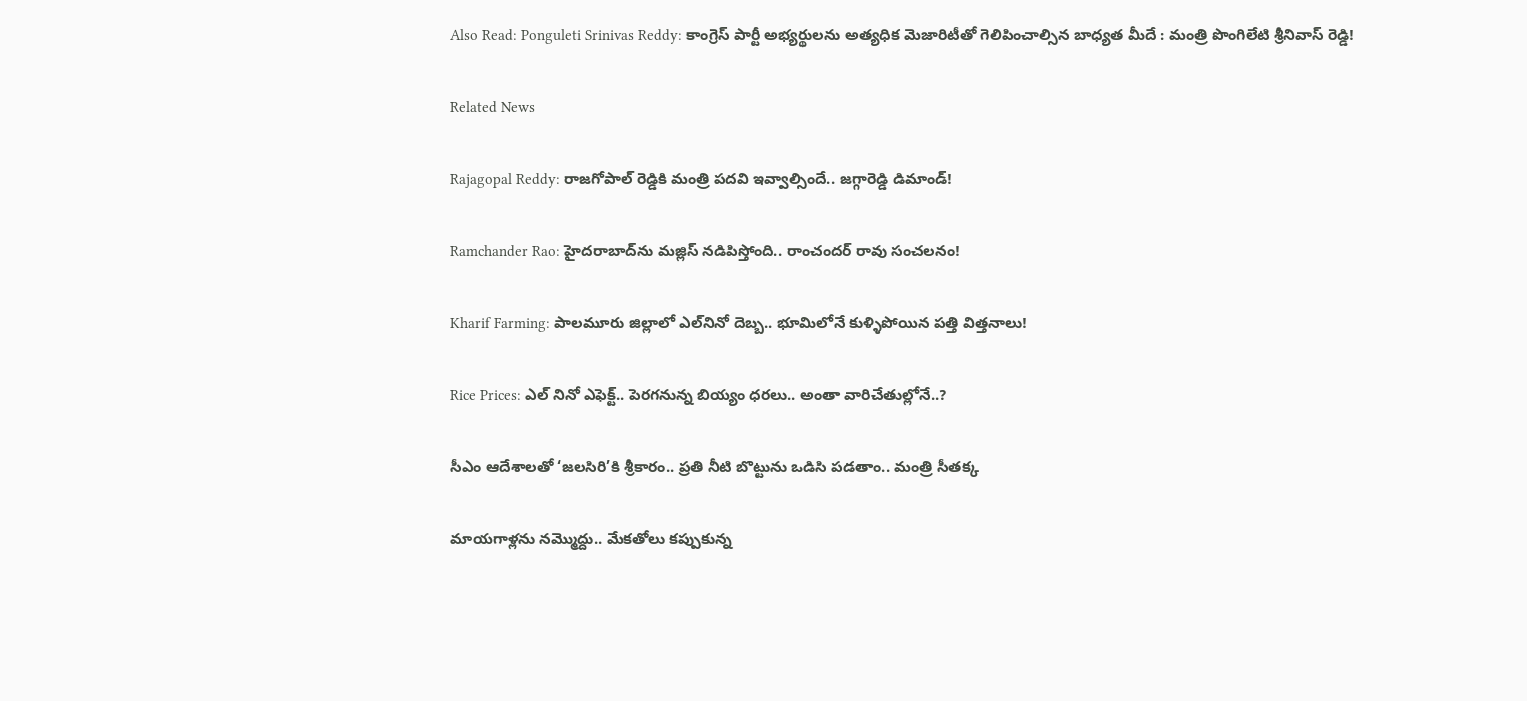Also Read: Ponguleti Srinivas Reddy: కాంగ్రెస్ పార్టీ అభ్యర్థులను అత్యధిక మెజారిటీతో గెలిపించాల్సిన బాధ్యత మీదే : మంత్రి పొంగిలేటి శ్రీనివాస్ రెడ్డి!

Related News

Rajagopal Reddy: రాజగోపాల్ రెడ్డికి మంత్రి పదవి ఇవ్వాల్సిందే.. జగ్గారెడ్డి డిమాండ్!

Ramchander Rao: హైదరాబాద్‌ను మజ్లిస్ నడిపిస్తోంది.. రాంచందర్ రావు సంచలనం!

Kharif Farming: పాలమూరు జిల్లాలో ఎల్‌నినో దెబ్బ.. భూమిలోనే కుళ్ళిపోయిన పత్తి విత్తనాలు!

Rice Prices: ఎల్ నినో ఎఫెక్ట్.. పెరగనున్న బియ్యం ధరలు.. అంతా వారిచేతుల్లోనే..?

సీఎం ఆదేశాలతో ‘జలసిరి’కి శ్రీకారం.. ప్రతి నీటి బొట్టును ఒడిసి పడతాం.. మంత్రి సీతక్క

మాయగాళ్లను నమ్మొద్దు.. మేకతోలు కప్పుకున్న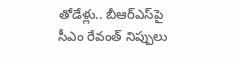తోడేళ్లు.. బీఆర్‌ఎస్‌పై సీఎం రేవంత్ నిప్పులు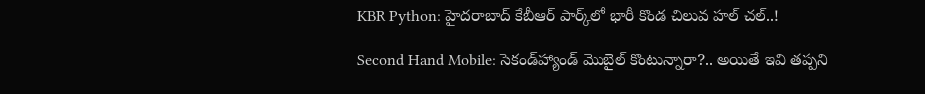KBR Python: హైదరాబాద్ కేబీఆర్ పార్క్‌లో భారీ కొండ చిలువ హల్ చల్..!

Second Hand Mobile: సెకండ్‌హ్యాండ్ మొబైల్ కొంటున్నారా?.. అయితే ఇవి తప్పని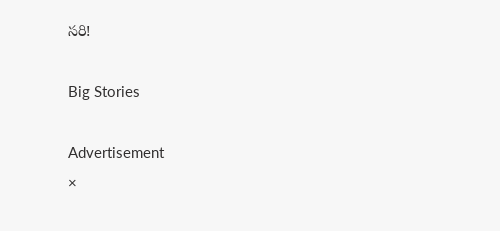సరి!

Big Stories

Advertisement
×